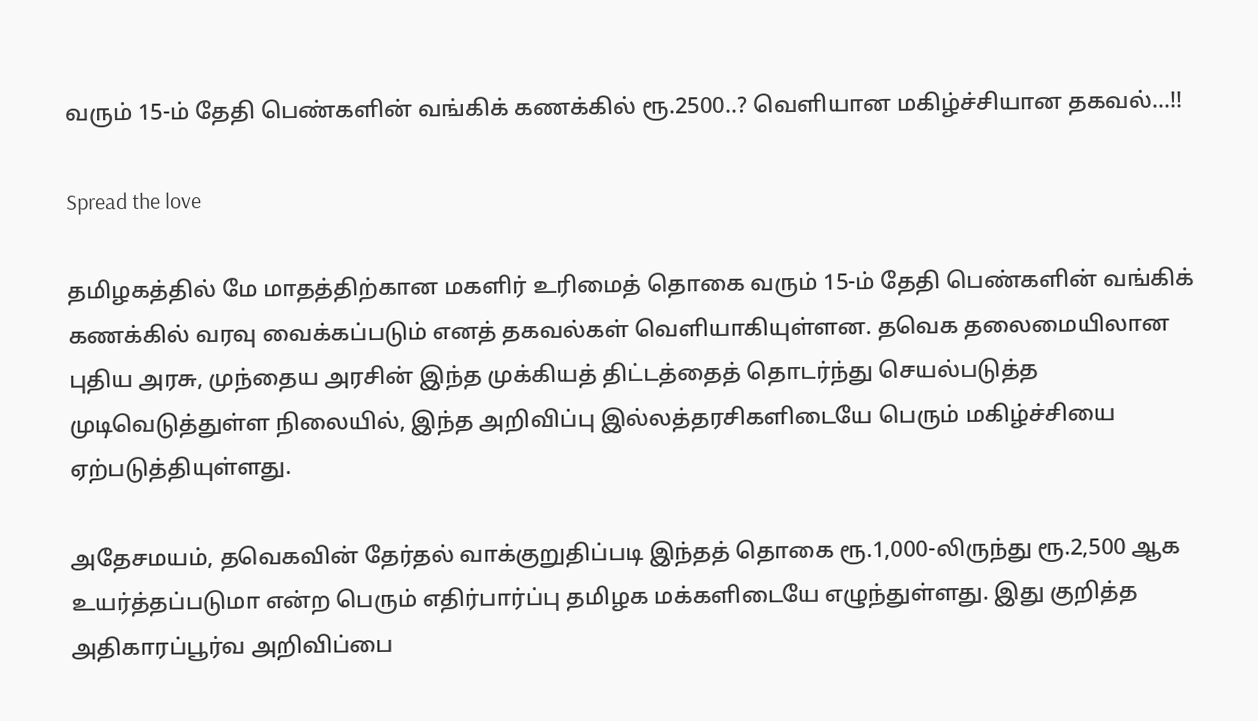வரும் 15-ம் தேதி பெண்களின் வங்கிக் கணக்கில் ரூ.2500..? வெளியான மகிழ்ச்சியான தகவல்…!!

Spread the love

தமிழகத்தில் மே மாதத்திற்கான மகளிர் உரிமைத் தொகை வரும் 15-ம் தேதி பெண்களின் வங்கிக் கணக்கில் வரவு வைக்கப்படும் எனத் தகவல்கள் வெளியாகியுள்ளன. தவெக தலைமையிலான புதிய அரசு, முந்தைய அரசின் இந்த முக்கியத் திட்டத்தைத் தொடர்ந்து செயல்படுத்த முடிவெடுத்துள்ள நிலையில், இந்த அறிவிப்பு இல்லத்தரசிகளிடையே பெரும் மகிழ்ச்சியை ஏற்படுத்தியுள்ளது.

அதேசமயம், தவெகவின் தேர்தல் வாக்குறுதிப்படி இந்தத் தொகை ரூ.1,000-லிருந்து ரூ.2,500 ஆக உயர்த்தப்படுமா என்ற பெரும் எதிர்பார்ப்பு தமிழக மக்களிடையே எழுந்துள்ளது. இது குறித்த அதிகாரப்பூர்வ அறிவிப்பை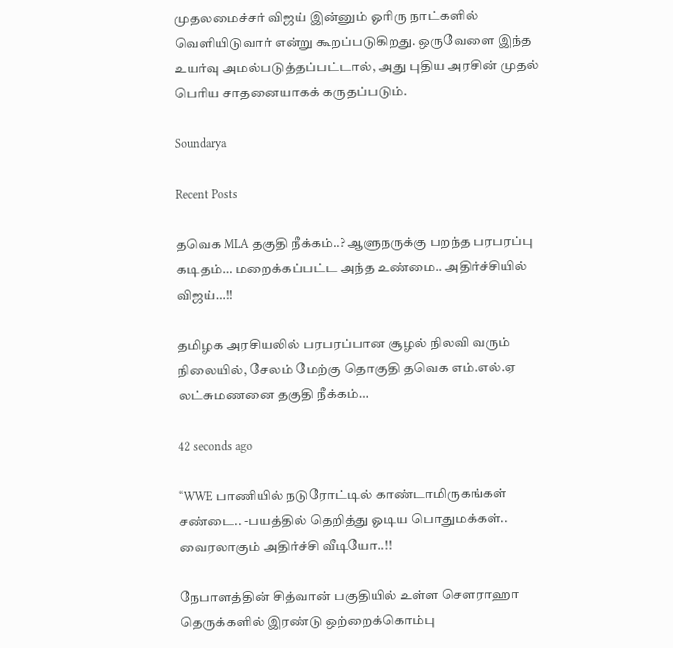முதலமைச்சர் விஜய் இன்னும் ஓரிரு நாட்களில் வெளியிடுவார் என்று கூறப்படுகிறது. ஒருவேளை இந்த உயர்வு அமல்படுத்தப்பட்டால், அது புதிய அரசின் முதல் பெரிய சாதனையாகக் கருதப்படும்.

Soundarya

Recent Posts

தவெக MLA தகுதி நீக்கம்..? ஆளுநருக்கு பறந்த பரபரப்பு கடிதம்… மறைக்கப்பட்ட அந்த உண்மை.. அதிர்ச்சியில் விஜய்…!!

தமிழக அரசியலில் பரபரப்பான சூழல் நிலவி வரும் நிலையில், சேலம் மேற்கு தொகுதி தவெக எம்.எல்.ஏ லட்சுமணனை தகுதி நீக்கம்…

42 seconds ago

“WWE பாணியில் நடுரோட்டில் காண்டாமிருகங்கள் சண்டை.. -பயத்தில் தெறித்து ஓடிய பொதுமக்கள்.. வைரலாகும் அதிர்ச்சி வீடியோ..!!

நேபாளத்தின் சித்வான் பகுதியில் உள்ள சௌராஹா தெருக்களில் இரண்டு ஒற்றைக்கொம்பு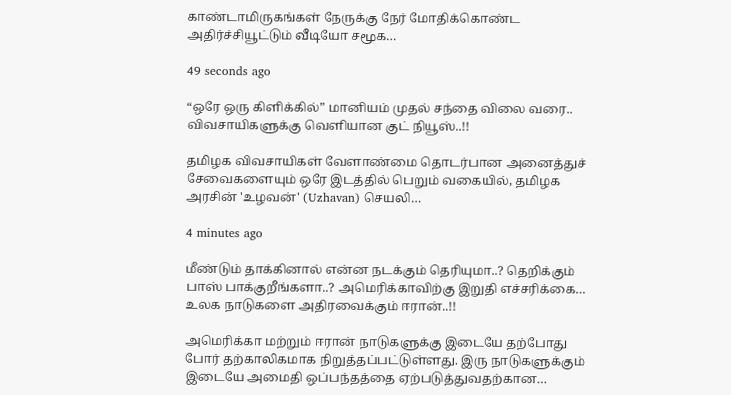காண்டாமிருகங்கள் நேருக்கு நேர் மோதிக்கொண்ட அதிர்ச்சியூட்டும் வீடியோ சமூக…

49 seconds ago

“ஒரே ஒரு கிளிக்கில்” மானியம் முதல் சந்தை விலை வரை.. விவசாயிகளுக்கு வெளியான குட் நியூஸ்..!!

தமிழக விவசாயிகள் வேளாண்மை தொடர்பான அனைத்துச் சேவைகளையும் ஒரே இடத்தில் பெறும் வகையில், தமிழக அரசின் 'உழவன்' (Uzhavan) செயலி…

4 minutes ago

மீண்டும் தாக்கினால் என்ன நடக்கும் தெரியுமா..? தெறிக்கும் பாஸ் பாக்குறீங்களா..? அமெரிக்காவிற்கு இறுதி எச்சரிக்கை… உலக நாடுகளை அதிரவைக்கும் ஈரான்..!!

அமெரிக்கா மற்றும் ஈரான் நாடுகளுக்கு இடையே தற்போது போர் தற்காலிகமாக நிறுத்தப்பட்டுள்ளது. இரு நாடுகளுக்கும் இடையே அமைதி ஒப்பந்தத்தை ஏற்படுத்துவதற்கான…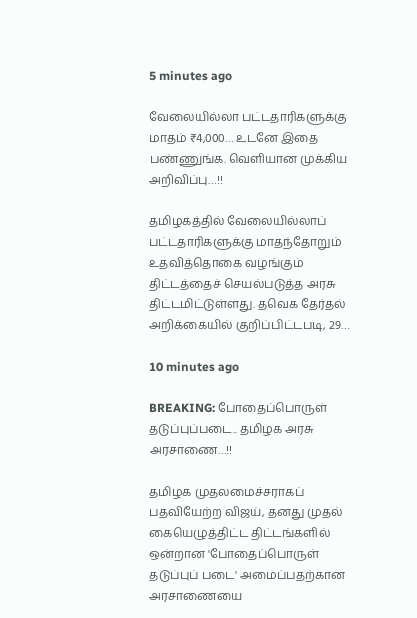5 minutes ago

வேலையில்லா பட்டதாரிகளுக்கு மாதம் ₹4,000… உடனே இதை பண்ணுங்க. வெளியான முக்கிய அறிவிப்பு…!!

தமிழகத்தில் வேலையில்லாப் பட்டதாரிகளுக்கு மாதந்தோறும் உதவித்தொகை வழங்கும் திட்டத்தைச் செயல்படுத்த அரசு திட்டமிட்டுள்ளது. தவெக தேர்தல் அறிக்கையில் குறிப்பிட்டபடி, 29…

10 minutes ago

BREAKING: போதைப்பொருள் தடுப்புப்படை.. தமிழக அரசு அரசாணை…!!

தமிழக முதலமைச்சராகப் பதவியேற்ற விஜய், தனது முதல் கையெழுத்திட்ட திட்டங்களில் ஒன்றான 'போதைப்பொருள் தடுப்புப் படை' அமைப்பதற்கான அரசாணையை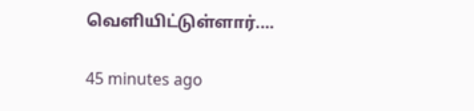வெளியிட்டுள்ளார்.…

45 minutes ago